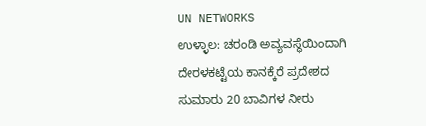UN NETWORKS
ಉಳ್ಳಾಲ: ಚರಂಡಿ ಅವ್ಯವಸ್ಥೆಯಿಂದಾಗಿ ದೇರಳಕಟ್ಟೆಯ ಕಾನಕ್ಕೆರೆ ಪ್ರದೇಶದ ಸುಮಾರು 20 ಬಾವಿಗಳ ನೀರು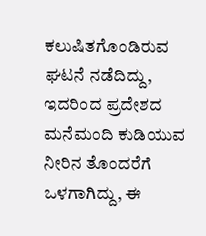ಕಲುಷಿತಗೊಂಡಿರುವ ಘಟನೆ ನಡೆದಿದ್ದು, ಇದರಿಂದ ಪ್ರದೇಶದ ಮನೆಮಂದಿ ಕುಡಿಯುವ ನೀರಿನ ತೊಂದರೆಗೆ ಒಳಗಾಗಿದ್ದು, ಈ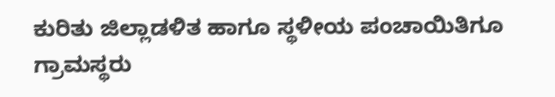ಕುರಿತು ಜಿಲ್ಲಾಡಳಿತ ಹಾಗೂ ಸ್ಥಳೀಯ ಪಂಚಾಯಿತಿಗೂ ಗ್ರಾಮಸ್ಥರು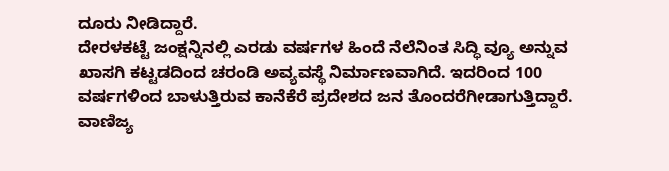ದೂರು ನೀಡಿದ್ದಾರೆ.
ದೇರಳಕಟ್ಟೆ ಜಂಕ್ಷನ್ನಿನಲ್ಲಿ ಎರಡು ವರ್ಷಗಳ ಹಿಂದೆ ನೆಲೆನಿಂತ ಸಿದ್ಧಿ ವ್ಯೂ ಅನ್ನುವ ಖಾಸಗಿ ಕಟ್ಟಡದಿಂದ ಚರಂಡಿ ಅವ್ಯವಸ್ಥೆ ನಿರ್ಮಾಣವಾಗಿದೆ. ಇದರಿಂದ 100 ವರ್ಷಗಳಿಂದ ಬಾಳುತ್ತಿರುವ ಕಾನೆಕೆರೆ ಪ್ರದೇಶದ ಜನ ತೊಂದರೆಗೀಡಾಗುತ್ತಿದ್ದಾರೆ. ವಾಣಿಜ್ಯ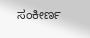ಸಂಕೀರ್ಣ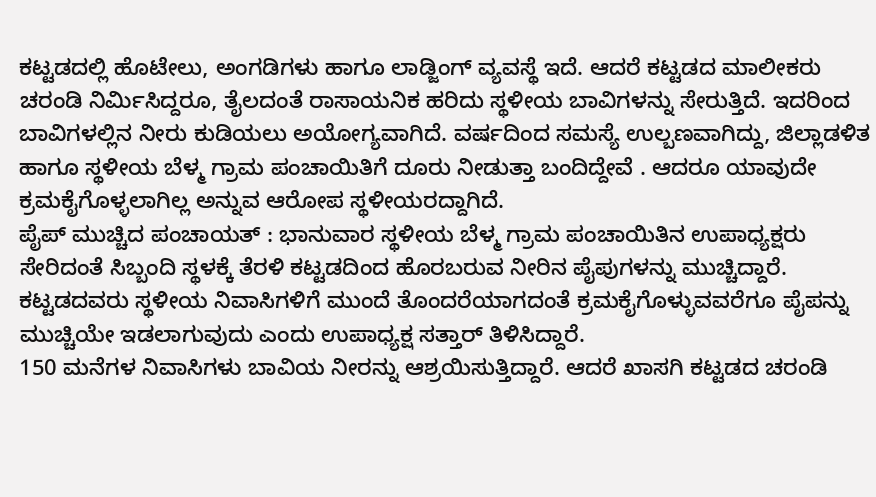ಕಟ್ಟಡದಲ್ಲಿ ಹೊಟೇಲು, ಅಂಗಡಿಗಳು ಹಾಗೂ ಲಾಡ್ಜಿಂಗ್ ವ್ಯವಸ್ಥೆ ಇದೆ. ಆದರೆ ಕಟ್ಟಡದ ಮಾಲೀಕರು ಚರಂಡಿ ನಿರ್ಮಿಸಿದ್ದರೂ, ತೈಲದಂತೆ ರಾಸಾಯನಿಕ ಹರಿದು ಸ್ಥಳೀಯ ಬಾವಿಗಳನ್ನು ಸೇರುತ್ತಿದೆ. ಇದರಿಂದ ಬಾವಿಗಳಲ್ಲಿನ ನೀರು ಕುಡಿಯಲು ಅಯೋಗ್ಯವಾಗಿದೆ. ವರ್ಷದಿಂದ ಸಮಸ್ಯೆ ಉಲ್ಬಣವಾಗಿದ್ದು, ಜಿಲ್ಲಾಡಳಿತ ಹಾಗೂ ಸ್ಥಳೀಯ ಬೆಳ್ಮ ಗ್ರಾಮ ಪಂಚಾಯಿತಿಗೆ ದೂರು ನೀಡುತ್ತಾ ಬಂದಿದ್ದೇವೆ . ಆದರೂ ಯಾವುದೇ ಕ್ರಮಕೈಗೊಳ್ಳಲಾಗಿಲ್ಲ ಅನ್ನುವ ಆರೋಪ ಸ್ಥಳೀಯರದ್ದಾಗಿದೆ.
ಪೈಪ್ ಮುಚ್ಚಿದ ಪಂಚಾಯತ್ : ಭಾನುವಾರ ಸ್ಥಳೀಯ ಬೆಳ್ಮ ಗ್ರಾಮ ಪಂಚಾಯಿತಿನ ಉಪಾಧ್ಯಕ್ಷರು ಸೇರಿದಂತೆ ಸಿಬ್ಬಂದಿ ಸ್ಥಳಕ್ಕೆ ತೆರಳಿ ಕಟ್ಟಡದಿಂದ ಹೊರಬರುವ ನೀರಿನ ಪೈಪುಗಳನ್ನು ಮುಚ್ಚಿದ್ದಾರೆ. ಕಟ್ಟಡದವರು ಸ್ಥಳೀಯ ನಿವಾಸಿಗಳಿಗೆ ಮುಂದೆ ತೊಂದರೆಯಾಗದಂತೆ ಕ್ರಮಕೈಗೊಳ್ಳುವವರೆಗೂ ಪೈಪನ್ನು ಮುಚ್ಚಿಯೇ ಇಡಲಾಗುವುದು ಎಂದು ಉಪಾಧ್ಯಕ್ಷ ಸತ್ತಾರ್ ತಿಳಿಸಿದ್ದಾರೆ.
150 ಮನೆಗಳ ನಿವಾಸಿಗಳು ಬಾವಿಯ ನೀರನ್ನು ಆಶ್ರಯಿಸುತ್ತಿದ್ದಾರೆ. ಆದರೆ ಖಾಸಗಿ ಕಟ್ಟಡದ ಚರಂಡಿ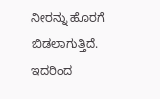ನೀರನ್ನು ಹೊರಗೆ ಬಿಡಲಾಗುತ್ತಿದೆ. ಇದರಿಂದ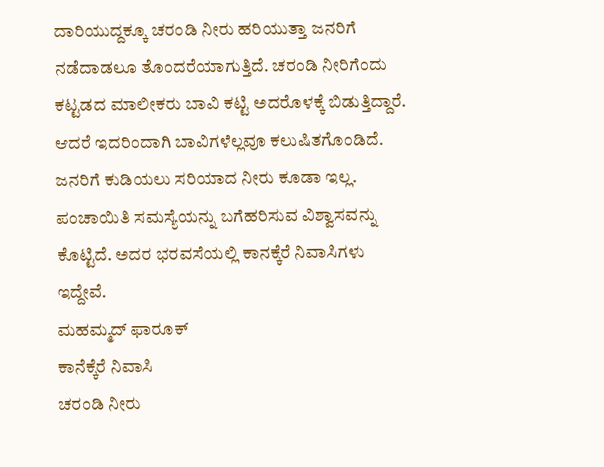ದಾರಿಯುದ್ದಕ್ಕೂ ಚರಂಡಿ ನೀರು ಹರಿಯುತ್ತಾ ಜನರಿಗೆ ನಡೆದಾಡಲೂ ತೊಂದರೆಯಾಗುತ್ತಿದೆ. ಚರಂಡಿ ನೀರಿಗೆಂದು ಕಟ್ಟಡದ ಮಾಲೀಕರು ಬಾವಿ ಕಟ್ಟಿ ಅದರೊಳಕ್ಕೆ ಬಿಡುತ್ತಿದ್ದಾರೆ. ಆದರೆ ಇದರಿಂದಾಗಿ ಬಾವಿಗಳೆಲ್ಲವೂ ಕಲುಷಿತಗೊಂಡಿದೆ. ಜನರಿಗೆ ಕುಡಿಯಲು ಸರಿಯಾದ ನೀರು ಕೂಡಾ ಇಲ್ಲ. ಪಂಚಾಯಿತಿ ಸಮಸ್ಯೆಯನ್ನು ಬಗೆಹರಿಸುವ ವಿಶ್ವಾಸವನ್ನು ಕೊಟ್ಟಿದೆ. ಅದರ ಭರವಸೆಯಲ್ಲಿ ಕಾನಕ್ಕೆರೆ ನಿವಾಸಿಗಳು ಇದ್ದೇವೆ.
ಮಹಮ್ಮದ್ ಫಾರೂಕ್
ಕಾನೆಕ್ಕೆರೆ ನಿವಾಸಿ
ಚರಂಡಿ ನೀರು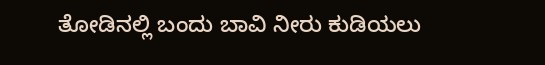ತೋಡಿನಲ್ಲಿ ಬಂದು ಬಾವಿ ನೀರು ಕುಡಿಯಲು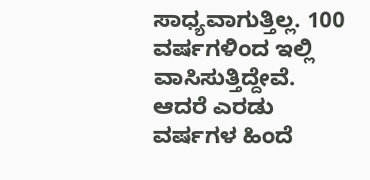ಸಾಧ್ಯವಾಗುತ್ತಿಲ್ಲ. 100 ವರ್ಷಗಳಿಂದ ಇಲ್ಲಿ ವಾಸಿಸುತ್ತಿದ್ದೇವೆ. ಆದರೆ ಎರಡು ವರ್ಷಗಳ ಹಿಂದೆ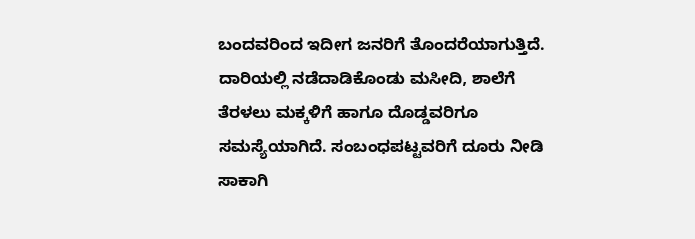ಬಂದವರಿಂದ ಇದೀಗ ಜನರಿಗೆ ತೊಂದರೆಯಾಗುತ್ತಿದೆ. ದಾರಿಯಲ್ಲಿ ನಡೆದಾಡಿಕೊಂಡು ಮಸೀದಿ, ಶಾಲೆಗೆ ತೆರಳಲು ಮಕ್ಕಳಿಗೆ ಹಾಗೂ ದೊಡ್ಡವರಿಗೂ ಸಮಸ್ಯೆಯಾಗಿದೆ. ಸಂಬಂಧಪಟ್ಟವರಿಗೆ ದೂರು ನೀಡಿ ಸಾಕಾಗಿ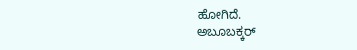ಹೋಗಿದೆ.
ಅಬೂಬಕ್ಕರ್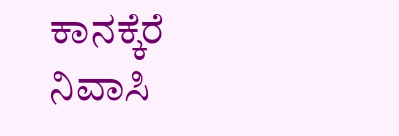ಕಾನಕ್ಕೆರೆ ನಿವಾಸಿ